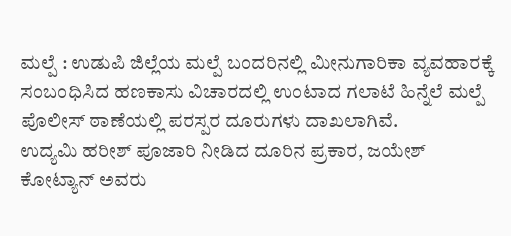ಮಲ್ಪೆ : ಉಡುಪಿ ಜಿಲ್ಲೆಯ ಮಲ್ಪೆ ಬಂದರಿನಲ್ಲಿ ಮೀನುಗಾರಿಕಾ ವ್ಯವಹಾರಕ್ಕೆ ಸಂಬಂಧಿಸಿದ ಹಣಕಾಸು ವಿಚಾರದಲ್ಲಿ ಉಂಟಾದ ಗಲಾಟೆ ಹಿನ್ನೆಲೆ ಮಲ್ಪೆ ಪೊಲೀಸ್ ಠಾಣೆಯಲ್ಲಿ ಪರಸ್ಪರ ದೂರುಗಳು ದಾಖಲಾಗಿವೆ.
ಉದ್ಯಮಿ ಹರೀಶ್ ಪೂಜಾರಿ ನೀಡಿದ ದೂರಿನ ಪ್ರಕಾರ, ಜಯೇಶ್ ಕೋಟ್ಯಾನ್ ಅವರು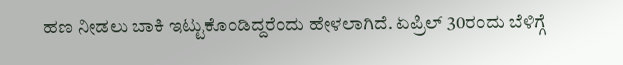ಹಣ ನೀಡಲು ಬಾಕಿ ಇಟ್ಟುಕೊಂಡಿದ್ದರೆಂದು ಹೇಳಲಾಗಿದೆ. ಏಪ್ರಿಲ್ 30ರಂದು ಬೆಳಿಗ್ಗೆ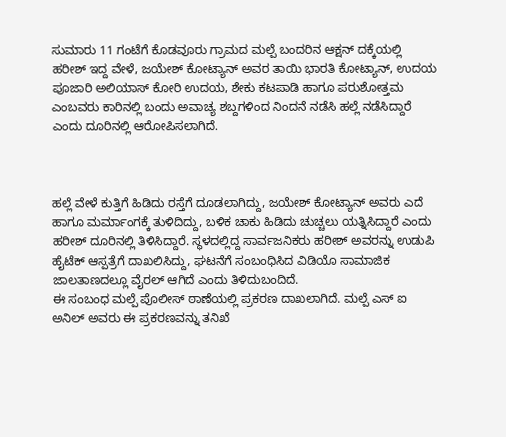ಸುಮಾರು 11 ಗಂಟೆಗೆ ಕೊಡವೂರು ಗ್ರಾಮದ ಮಲ್ಪೆ ಬಂದರಿನ ಆಕ್ಷನ್ ದಕ್ಕೆಯಲ್ಲಿ ಹರೀಶ್ ಇದ್ದ ವೇಳೆ, ಜಯೇಶ್ ಕೋಟ್ಯಾನ್ ಅವರ ತಾಯಿ ಭಾರತಿ ಕೋಟ್ಯಾನ್, ಉದಯ ಪೂಜಾರಿ ಅಲಿಯಾಸ್ ಕೋರಿ ಉದಯ, ಶೇಕು ಕಟಪಾಡಿ ಹಾಗೂ ಪರುಶೋತ್ತಮ ಎಂಬವರು ಕಾರಿನಲ್ಲಿ ಬಂದು ಅವಾಚ್ಯ ಶಬ್ದಗಳಿಂದ ನಿಂದನೆ ನಡೆಸಿ ಹಲ್ಲೆ ನಡೆಸಿದ್ದಾರೆ ಎಂದು ದೂರಿನಲ್ಲಿ ಆರೋಪಿಸಲಾಗಿದೆ.



ಹಲ್ಲೆ ವೇಳೆ ಕುತ್ತಿಗೆ ಹಿಡಿದು ರಸ್ತೆಗೆ ದೂಡಲಾಗಿದ್ದು, ಜಯೇಶ್ ಕೋಟ್ಯಾನ್ ಅವರು ಎದೆ ಹಾಗೂ ಮರ್ಮಾಂಗಕ್ಕೆ ತುಳಿದಿದ್ದು, ಬಳಿಕ ಚಾಕು ಹಿಡಿದು ಚುಚ್ಚಲು ಯತ್ನಿಸಿದ್ದಾರೆ ಎಂದು ಹರೀಶ್ ದೂರಿನಲ್ಲಿ ತಿಳಿಸಿದ್ದಾರೆ. ಸ್ಥಳದಲ್ಲಿದ್ದ ಸಾರ್ವಜನಿಕರು ಹರೀಶ್ ಅವರನ್ನು ಉಡುಪಿ ಹೈಟೆಕ್ ಆಸ್ಪತ್ರೆಗೆ ದಾಖಲಿಸಿದ್ದು, ಘಟನೆಗೆ ಸಂಬಂಧಿಸಿದ ವಿಡಿಯೊ ಸಾಮಾಜಿಕ ಜಾಲತಾಣದಲ್ಲೂ ವೈರಲ್ ಆಗಿದೆ ಎಂದು ತಿಳಿದುಬಂದಿದೆ.
ಈ ಸಂಬಂಧ ಮಲ್ಪೆ ಪೊಲೀಸ್ ಠಾಣೆಯಲ್ಲಿ ಪ್ರಕರಣ ದಾಖಲಾಗಿದೆ. ಮಲ್ಪೆ ಎಸ್ ಐ ಅನಿಲ್ ಅವರು ಈ ಪ್ರಕರಣವನ್ನು ತನಿಖೆ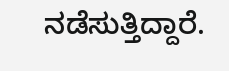ನಡೆಸುತ್ತಿದ್ದಾರೆ.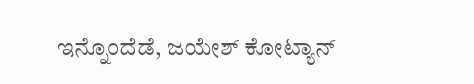ಇನ್ನೊಂದೆಡೆ, ಜಯೇಶ್ ಕೋಟ್ಯಾನ್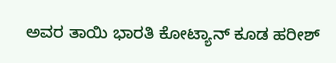ಅವರ ತಾಯಿ ಭಾರತಿ ಕೋಟ್ಯಾನ್ ಕೂಡ ಹರೀಶ್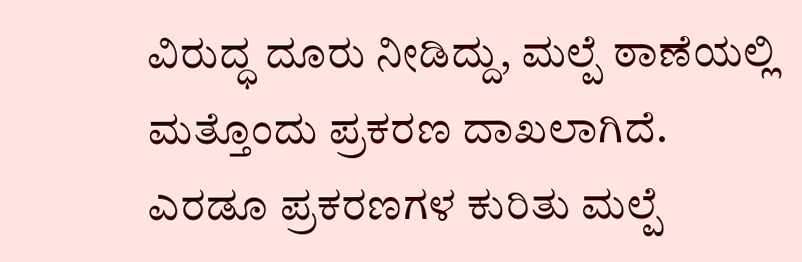ವಿರುದ್ಧ ದೂರು ನೀಡಿದ್ದು, ಮಲ್ಪೆ ಠಾಣೆಯಲ್ಲಿ ಮತ್ತೊಂದು ಪ್ರಕರಣ ದಾಖಲಾಗಿದೆ.
ಎರಡೂ ಪ್ರಕರಣಗಳ ಕುರಿತು ಮಲ್ಪೆ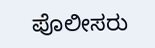ಪೊಲೀಸರು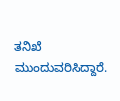ತನಿಖೆ ಮುಂದುವರಿಸಿದ್ದಾರೆ.